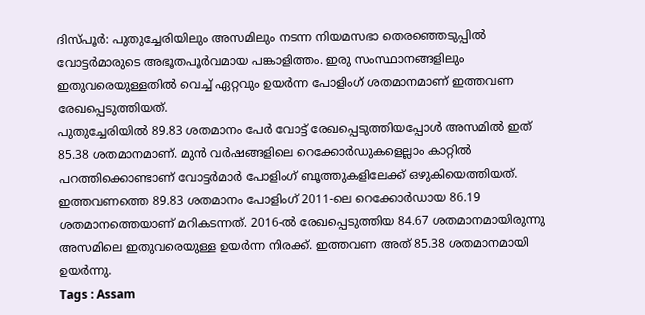ദിസ്പൂർ: പുതുച്ചേരിയിലും അസമിലും നടന്ന നിയമസഭാ തെരഞ്ഞെടുപ്പിൽ വോട്ടർമാരുടെ അഭൂതപൂർവമായ പങ്കാളിത്തം. ഇരു സംസ്ഥാനങ്ങളിലും ഇതുവരെയുള്ളതിൽ വെച്ച് ഏറ്റവും ഉയർന്ന പോളിംഗ് ശതമാനമാണ് ഇത്തവണ രേഖപ്പെടുത്തിയത്.
പുതുച്ചേരിയിൽ 89.83 ശതമാനം പേർ വോട്ട് രേഖപ്പെടുത്തിയപ്പോൾ അസമിൽ ഇത് 85.38 ശതമാനമാണ്. മുൻ വർഷങ്ങളിലെ റെക്കോർഡുകളെല്ലാം കാറ്റിൽ പറത്തിക്കൊണ്ടാണ് വോട്ടർമാർ പോളിംഗ് ബൂത്തുകളിലേക്ക് ഒഴുകിയെത്തിയത്.
ഇത്തവണത്തെ 89.83 ശതമാനം പോളിംഗ് 2011-ലെ റെക്കോർഡായ 86.19 ശതമാനത്തെയാണ് മറികടന്നത്. 2016-ൽ രേഖപ്പെടുത്തിയ 84.67 ശതമാനമായിരുന്നു അസമിലെ ഇതുവരെയുള്ള ഉയർന്ന നിരക്ക്. ഇത്തവണ അത് 85.38 ശതമാനമായി ഉയർന്നു.
Tags : Assam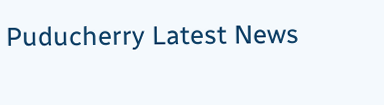Puducherry Latest News